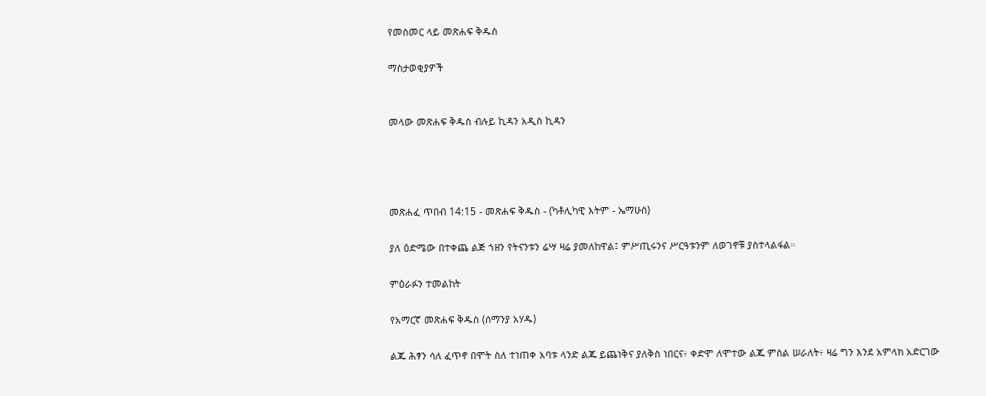የመስመር ላይ መጽሐፍ ቅዱስ

ማስታወቂያዎች


መላው መጽሐፍ ቅዱስ ብሉይ ኪዳን አዲስ ኪዳን




መጽሐፈ ጥበብ 14:15 - መጽሐፍ ቅዱስ - (ካቶሊካዊ እትም - ኤማሁስ)

ያለ ዕድሜው በተቀጨ ልጅ ኀዘን የትናንቱን ሬሣ ዛሬ ያመለከዋል፤ ምሥጢሩንና ሥርዓቱንም ለወገኖቹ ያስተላልፋል።

ምዕራፉን ተመልከት

የአማርኛ መጽሐፍ ቅዱስ (ሰማንያ አሃዱ)

ልጁ ሕፃን ሳለ ፈጥኖ በሞት ስለ ተነጠቀ አባቱ ላንድ ልጁ ይጨነቅና ያለቅስ ነበርና፥ ቀድሞ ለሞተው ልጁ ምስል ሠራለት፥ ዛሬ ግን እንደ አምላክ አድርገው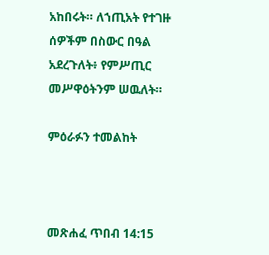አከበሩት። ለኀጢአት የተገዙ ሰዎችም በስውር በዓል አደረጉለት፥ የምሥጢር መሥዋዕትንም ሠዉለት።

ምዕራፉን ተመልከት



መጽሐፈ ጥበብ 14:15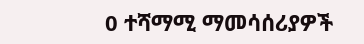0 ተሻማሚ ማመሳሰሪያዎች